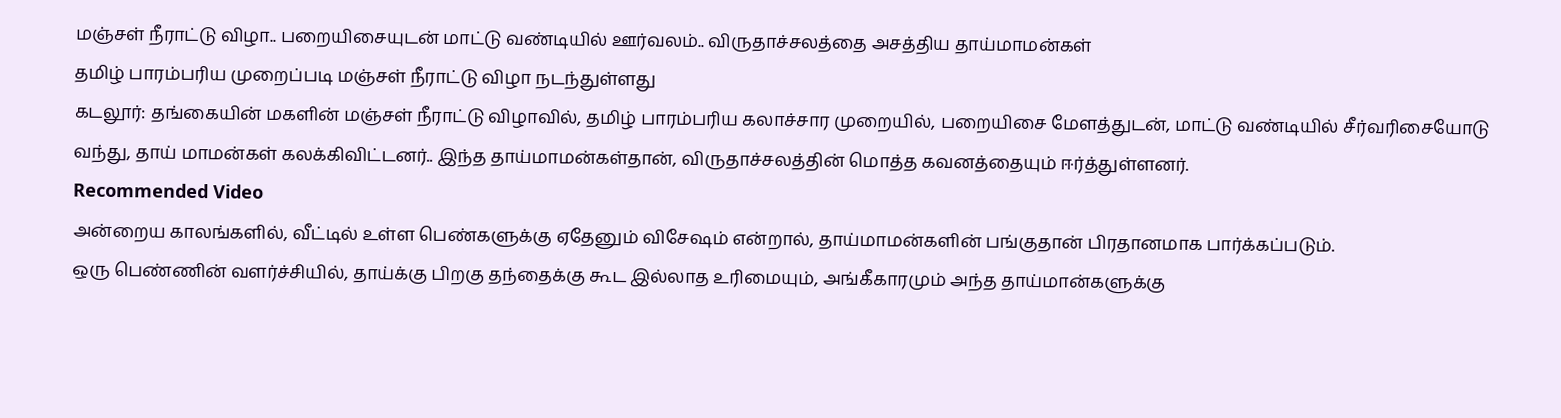மஞ்சள் நீராட்டு விழா.. பறையிசையுடன் மாட்டு வண்டியில் ஊர்வலம்.. விருதாச்சலத்தை அசத்திய தாய்மாமன்கள்
தமிழ் பாரம்பரிய முறைப்படி மஞ்சள் நீராட்டு விழா நடந்துள்ளது
கடலூர்: தங்கையின் மகளின் மஞ்சள் நீராட்டு விழாவில், தமிழ் பாரம்பரிய கலாச்சார முறையில், பறையிசை மேளத்துடன், மாட்டு வண்டியில் சீர்வரிசையோடு வந்து, தாய் மாமன்கள் கலக்கிவிட்டனர்.. இந்த தாய்மாமன்கள்தான், விருதாச்சலத்தின் மொத்த கவனத்தையும் ஈர்த்துள்ளனர்.
Recommended Video
அன்றைய காலங்களில், வீட்டில் உள்ள பெண்களுக்கு ஏதேனும் விசேஷம் என்றால், தாய்மாமன்களின் பங்குதான் பிரதானமாக பார்க்கப்படும்.
ஒரு பெண்ணின் வளர்ச்சியில், தாய்க்கு பிறகு தந்தைக்கு கூட இல்லாத உரிமையும், அங்கீகாரமும் அந்த தாய்மான்களுக்கு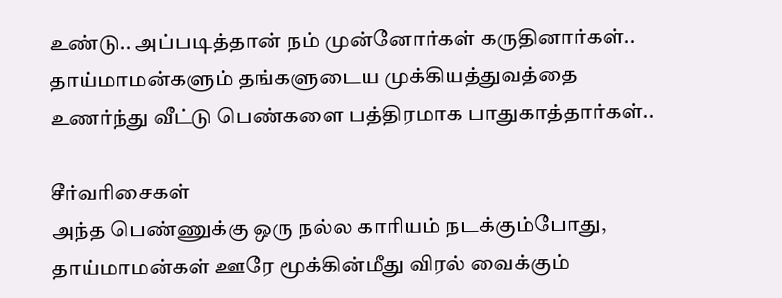உண்டு.. அப்படித்தான் நம் முன்னோர்கள் கருதினார்கள்.. தாய்மாமன்களும் தங்களுடைய முக்கியத்துவத்தை உணர்ந்து வீட்டு பெண்களை பத்திரமாக பாதுகாத்தார்கள்..

சீர்வரிசைகள்
அந்த பெண்ணுக்கு ஒரு நல்ல காரியம் நடக்கும்போது, தாய்மாமன்கள் ஊரே மூக்கின்மீது விரல் வைக்கும்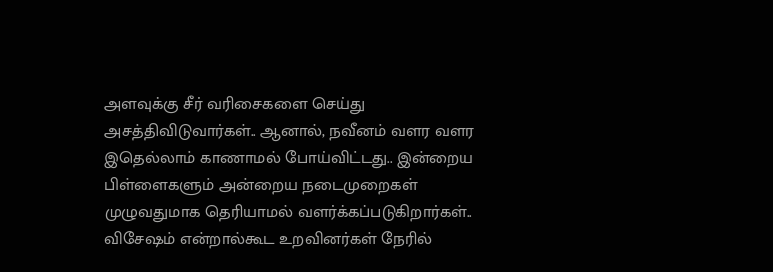அளவுக்கு சீர் வரிசைகளை செய்து அசத்திவிடுவார்கள்.. ஆனால், நவீனம் வளர வளர இதெல்லாம் காணாமல் போய்விட்டது.. இன்றைய பிள்ளைகளும் அன்றைய நடைமுறைகள் முழுவதுமாக தெரியாமல் வளர்க்கப்படுகிறார்கள்.. விசேஷம் என்றால்கூட உறவினர்கள் நேரில்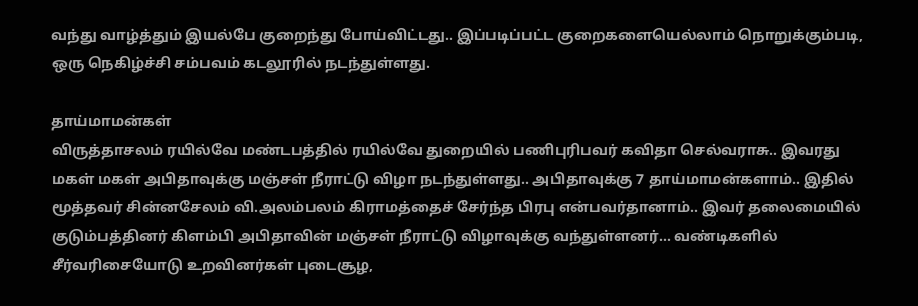வந்து வாழ்த்தும் இயல்பே குறைந்து போய்விட்டது.. இப்படிப்பட்ட குறைகளையெல்லாம் நொறுக்கும்படி, ஒரு நெகிழ்ச்சி சம்பவம் கடலூரில் நடந்துள்ளது.

தாய்மாமன்கள்
விருத்தாசலம் ரயில்வே மண்டபத்தில் ரயில்வே துறையில் பணிபுரிபவர் கவிதா செல்வராசு.. இவரது மகள் மகள் அபிதாவுக்கு மஞ்சள் நீராட்டு விழா நடந்துள்ளது.. அபிதாவுக்கு 7 தாய்மாமன்களாம்.. இதில் மூத்தவர் சின்னசேலம் வி.அலம்பலம் கிராமத்தைச் சேர்ந்த பிரபு என்பவர்தானாம்.. இவர் தலைமையில் குடும்பத்தினர் கிளம்பி அபிதாவின் மஞ்சள் நீராட்டு விழாவுக்கு வந்துள்ளனர்... வண்டிகளில் சீர்வரிசையோடு உறவினர்கள் புடைசூழ,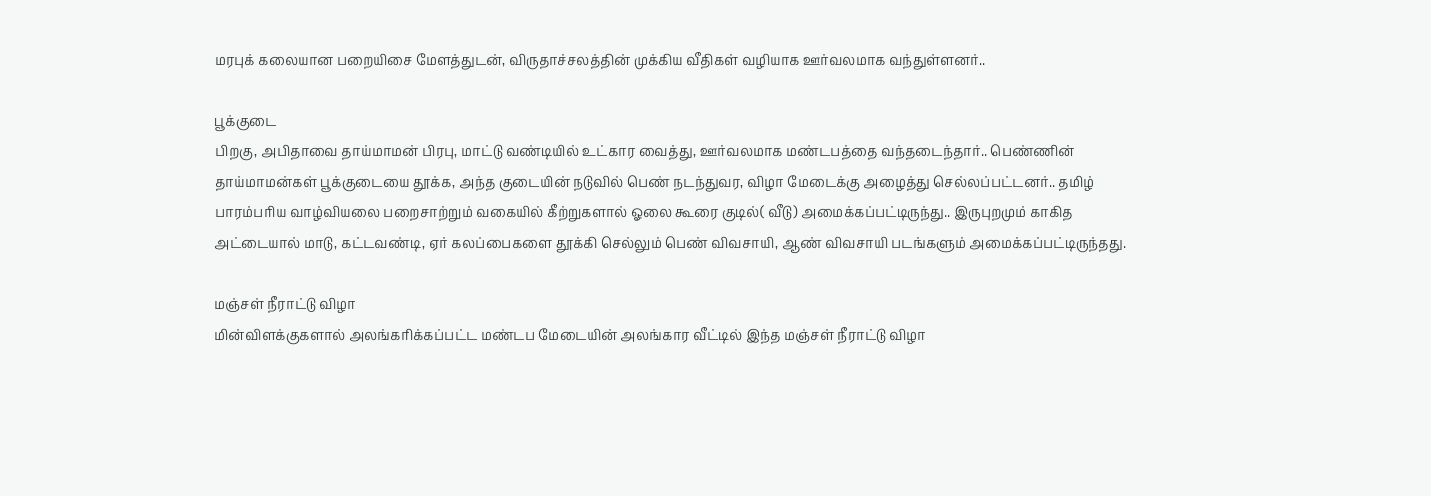மரபுக் கலையான பறையிசை மேளத்துடன், விருதாச்சலத்தின் முக்கிய வீதிகள் வழியாக ஊர்வலமாக வந்துள்ளனர்..

பூக்குடை
பிறகு, அபிதாவை தாய்மாமன் பிரபு, மாட்டு வண்டியில் உட்கார வைத்து, ஊர்வலமாக மண்டபத்தை வந்தடைந்தார்.. பெண்ணின் தாய்மாமன்கள் பூக்குடையை தூக்க, அந்த குடையின் நடுவில் பெண் நடந்துவர, விழா மேடைக்கு அழைத்து செல்லப்பட்டனர்.. தமிழ் பாரம்பரிய வாழ்வியலை பறைசாற்றும் வகையில் கீற்றுகளால் ஓலை கூரை குடில்( வீடு) அமைக்கப்பட்டிருந்து.. இருபுறமும் காகித அட்டையால் மாடு, கட்டவண்டி, ஏர் கலப்பைகளை தூக்கி செல்லும் பெண் விவசாயி, ஆண் விவசாயி படங்களும் அமைக்கப்பட்டிருந்தது.

மஞ்சள் நீராட்டு விழா
மின்விளக்குகளால் அலங்கரிக்கப்பட்ட மண்டப மேடையின் அலங்கார வீட்டில் இந்த மஞ்சள் நீராட்டு விழா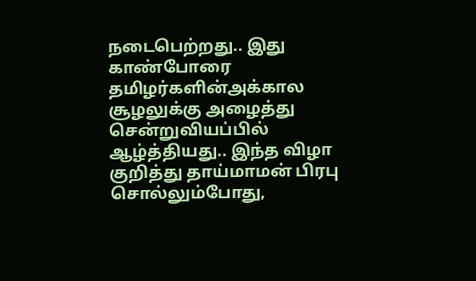நடைபெற்றது.. இது காண்போரை தமிழர்களின்அக்கால சூழலுக்கு அழைத்து சென்றுவியப்பில் ஆழ்த்தியது.. இந்த விழா குறித்து தாய்மாமன் பிரபு சொல்லும்போது,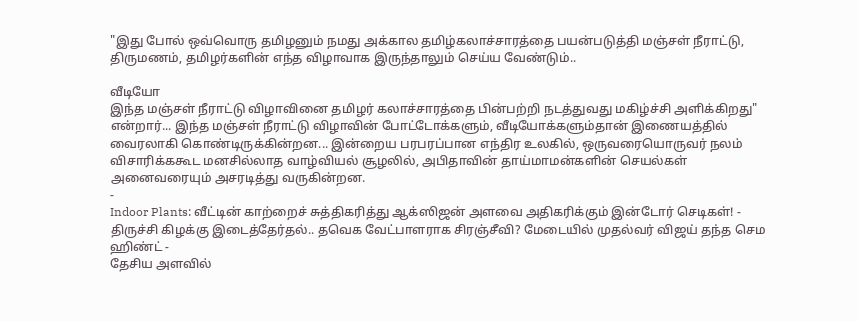"இது போல் ஒவ்வொரு தமிழனும் நமது அக்கால தமிழ்கலாச்சாரத்தை பயன்படுத்தி மஞ்சள் நீராட்டு, திருமணம், தமிழர்களின் எந்த விழாவாக இருந்தாலும் செய்ய வேண்டும்..

வீடியோ
இந்த மஞ்சள் நீராட்டு விழாவினை தமிழர் கலாச்சாரத்தை பின்பற்றி நடத்துவது மகிழ்ச்சி அளிக்கிறது" என்றார்... இந்த மஞ்சள் நீராட்டு விழாவின் போட்டோக்களும், வீடியோக்களும்தான் இணையத்தில் வைரலாகி கொண்டிருக்கின்றன... இன்றைய பரபரப்பான எந்திர உலகில், ஒருவரையொருவர் நலம் விசாரிக்ககூட மனசில்லாத வாழ்வியல் சூழலில், அபிதாவின் தாய்மாமன்களின் செயல்கள் அனைவரையும் அசரடித்து வருகின்றன.
-
Indoor Plants: வீட்டின் காற்றைச் சுத்திகரித்து ஆக்ஸிஜன் அளவை அதிகரிக்கும் இன்டோர் செடிகள்! -
திருச்சி கிழக்கு இடைத்தேர்தல்.. தவெக வேட்பாளராக சிரஞ்சீவி? மேடையில் முதல்வர் விஜய் தந்த செம ஹிண்ட் -
தேசிய அளவில்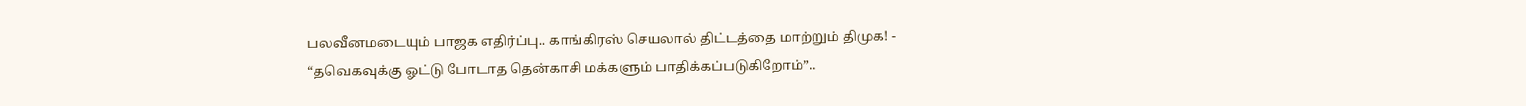பலவீனமடையும் பாஜக எதிர்ப்பு.. காங்கிரஸ் செயலால் திட்டத்தை மாற்றும் திமுக! -
“தவெகவுக்கு ஓட்டு போடாத தென்காசி மக்களும் பாதிக்கப்படுகிறோம்”..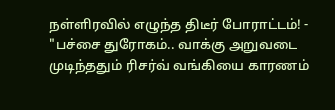நள்ளிரவில் எழுந்த திடீர் போராட்டம்! -
"பச்சை துரோகம்.. வாக்கு அறுவடை முடிந்ததும் ரிசர்வ் வங்கியை காரணம்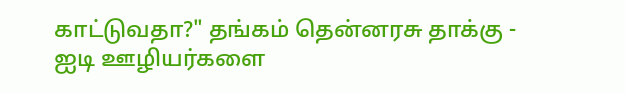காட்டுவதா?" தங்கம் தென்னரசு தாக்கு -
ஐடி ஊழியர்களை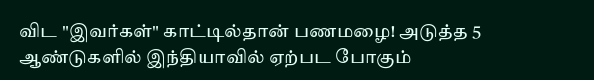விட "இவர்கள்" காட்டில்தான் பணமழை! அடுத்த 5 ஆண்டுகளில் இந்தியாவில் ஏற்பட போகும்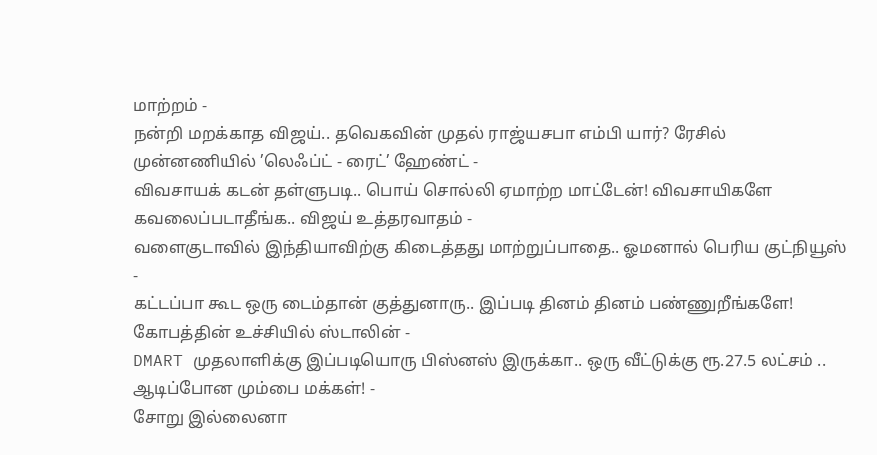மாற்றம் -
நன்றி மறக்காத விஜய்.. தவெகவின் முதல் ராஜ்யசபா எம்பி யார்? ரேசில் முன்னணியில் ’லெஃப்ட் - ரைட்’ ஹேண்ட் -
விவசாயக் கடன் தள்ளுபடி.. பொய் சொல்லி ஏமாற்ற மாட்டேன்! விவசாயிகளே கவலைப்படாதீங்க.. விஜய் உத்தரவாதம் -
வளைகுடாவில் இந்தியாவிற்கு கிடைத்தது மாற்றுப்பாதை.. ஓமனால் பெரிய குட்நியூஸ் -
கட்டப்பா கூட ஒரு டைம்தான் குத்துனாரு.. இப்படி தினம் தினம் பண்ணுறீங்களே! கோபத்தின் உச்சியில் ஸ்டாலின் -
DMART முதலாளிக்கு இப்படியொரு பிஸ்னஸ் இருக்கா.. ஒரு வீட்டுக்கு ரூ.27.5 லட்சம் .. ஆடிப்போன மும்பை மக்கள்! -
சோறு இல்லைனா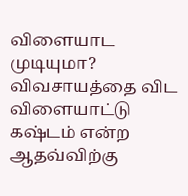விளையாட முடியுமா? விவசாயத்தை விட விளையாட்டு கஷ்டம் என்ற ஆதவ்விற்கு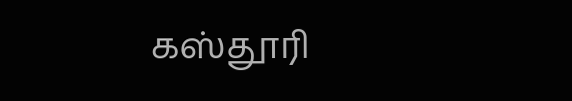கஸ்தூரி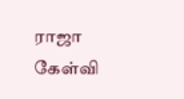ராஜா கேள்வி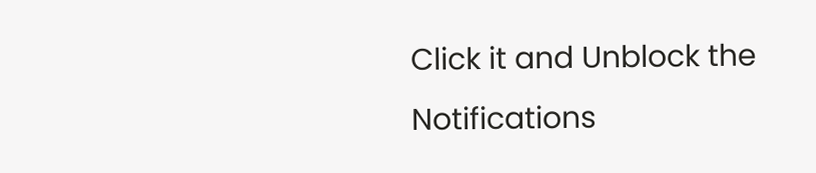Click it and Unblock the Notifications